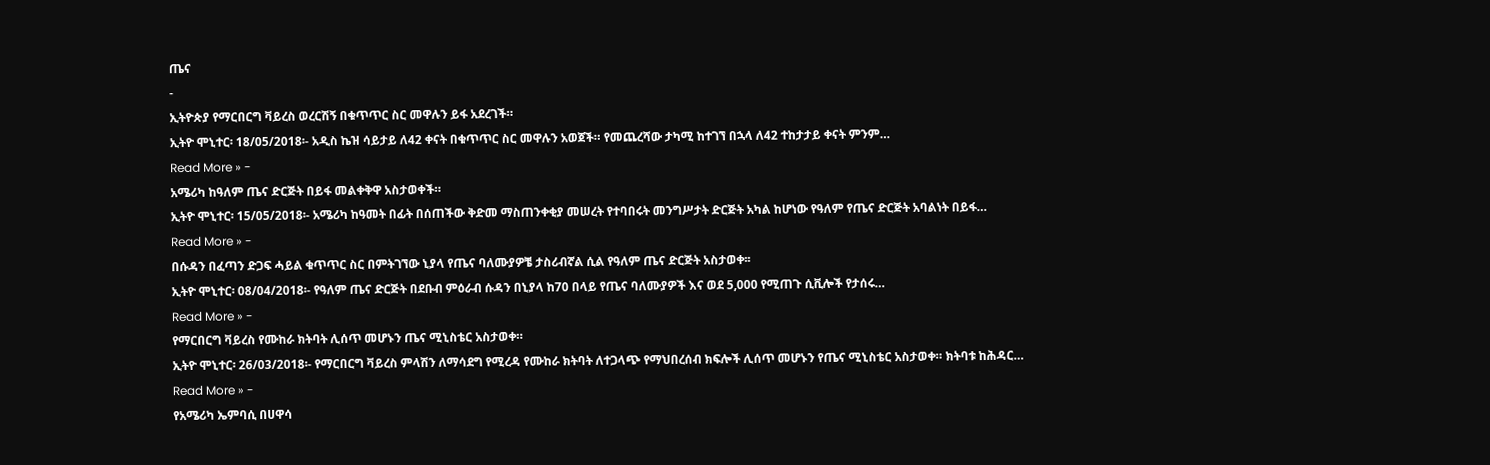ጤና
-
ኢትዮጵያ የማርበርግ ቫይረስ ወረርሽኝ በቁጥጥር ስር መዋሉን ይፋ አደረገች።
ኢትዮ ሞኒተር፡ 18/05/2018፡- አዲስ ኬዝ ሳይታይ ለ42 ቀናት በቁጥጥር ስር መዋሉን አወጀች። የመጨረሻው ታካሚ ከተገኘ በኋላ ለ42 ተከታታይ ቀናት ምንም…
Read More » -
አሜሪካ ከዓለም ጤና ድርጅት በይፋ መልቀቅዋ አስታወቀች።
ኢትዮ ሞኒተር፡ 15/05/2018፡- አሜሪካ ከዓመት በፊት በሰጠችው ቅድመ ማስጠንቀቂያ መሠረት የተባበሩት መንግሥታት ድርጅት አካል ከሆነው የዓለም የጤና ድርጅት አባልነት በይፋ…
Read More » -
በሱዳን በፈጣን ድጋፍ ሓይል ቁጥጥር ስር በምትገኘው ኒያላ የጤና ባለሙያዎቼ ታስሪብኛል ሲል የዓለም ጤና ድርጅት አስታወቀ፡፡
ኢትዮ ሞኒተር፡ 08/04/2018፡- የዓለም ጤና ድርጅት በደቡብ ምዕራብ ሱዳን በኒያላ ከ70 በላይ የጤና ባለሙያዎች እና ወደ 5,000 የሚጠጉ ሲቪሎች የታሰሩ…
Read More » -
የማርበርግ ቫይረስ የሙከራ ክትባት ሊሰጥ መሆኑን ጤና ሚኒስቴር አስታወቀ።
ኢትዮ ሞኒተር፡ 26/03/2018፡- የማርበርግ ቫይረስ ምላሽን ለማሳደግ የሚረዳ የሙከራ ክትባት ለተጋላጭ የማህበረሰብ ክፍሎች ሊሰጥ መሆኑን የጤና ሚኒስቴር አስታወቀ። ክትባቱ ከሕዳር…
Read More » -
የአሜሪካ ኤምባሲ በሀዋሳ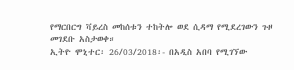የማርበርግ ቫይረስ መከሰቱን ተከትሎ ወደ ሲዳማ የሚደረገውን ጉዞ መገደቡ አስታወቀ።
ኢትዮ ሞኒተር፡ 26/03/2018፡- በአዲስ አበባ የሚገኘው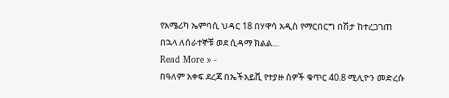የአሜሪካ ኤምባሲ ህዳር 18 በሃዋሳ አዲስ የማርበርግ በሽታ ከተረጋገጠ በኋላ ለሰራተኞቹ ወደ ሲዳማ ክልል…
Read More » -
በዓለም አቀፍ ደረጃ በኤችአይቪ የተያዙ ሰዎች ቁጥር 40.8 ሚሊዮን መድረሱ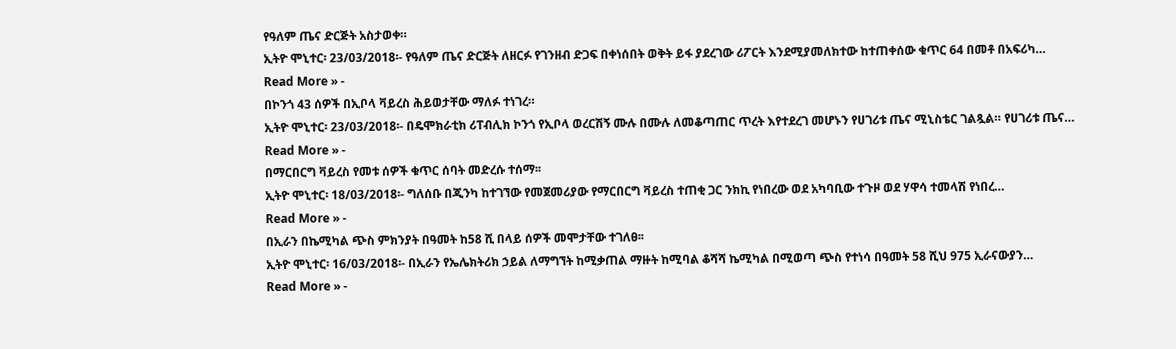የዓለም ጤና ድርጅት አስታወቀ።
ኢትዮ ሞኒተር፡ 23/03/2018፡- የዓለም ጤና ድርጅት ለዘርፉ የገንዘብ ድጋፍ በቀነሰበት ወቅት ይፋ ያደረገው ሪፖርት እንደሚያመለክተው ከተጠቀሰው ቁጥር 64 በመቶ በአፍሪካ…
Read More » -
በኮንጎ 43 ሰዎች በኢቦላ ቫይረስ ሕይወታቸው ማለፉ ተነገረ።
ኢትዮ ሞኒተር፡ 23/03/2018፡- በዴሞክራቲክ ሪፐብሊክ ኮንጎ የኢቦላ ወረርሽኝ ሙሉ በሙሉ ለመቆጣጠር ጥረት እየተደረገ መሆኑን የሀገሪቱ ጤና ሚኒስቴር ገልጿል። የሀገሪቱ ጤና…
Read More » -
በማርበርግ ቫይረስ የመቱ ሰዎች ቁጥር ሰባት መድረሱ ተሰማ፡፡
ኢትዮ ሞኒተር፡ 18/03/2018፡- ግለሰቡ በጂንካ ከተገኘው የመጀመሪያው የማርበርግ ቫይረስ ተጠቂ ጋር ንክኪ የነበረው ወደ አካባቢው ተጉዞ ወደ ሃዋሳ ተመላሽ የነበረ…
Read More » -
በኢራን በኬሚካል ጭስ ምክንያት በዓመት ከ58 ሺ በላይ ሰዎች መሞታቸው ተገለፀ፡፡
ኢትዮ ሞኒተር፡ 16/03/2018፡- በኢራን የኤሌክትሪክ ኃይል ለማግኘት ከሚቃጠል ማዙት ከሚባል ቆሻሻ ኬሚካል በሚወጣ ጭስ የተነሳ በዓመት 58 ሺህ 975 ኢራናውያን…
Read More » -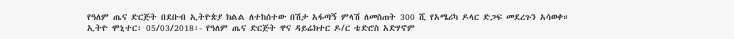የዓለም ጤና ድርጅት በደቡብ ኢትዮጵያ ክልል ለተከሰተው በሽታ አፋጣኝ ምላሽ ለመስጠት 300 ሺ የአሜሪካ ዶላር ድጋፍ መደረጉን አሳወቀ።
ኢትዮ ሞኒተር፡ 05/03/2018፡- የዓለም ጤና ድርጅት ዋና ዳይሬክተር ዶ/ር ቴድሮስ አድሃኖም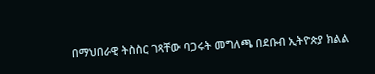በማህበራዊ ትስስር ገጻቸው ባጋሩት መግለጫ በደቡብ ኢትዮጵያ ክልል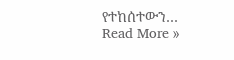የተከሰተውን…
Read More »